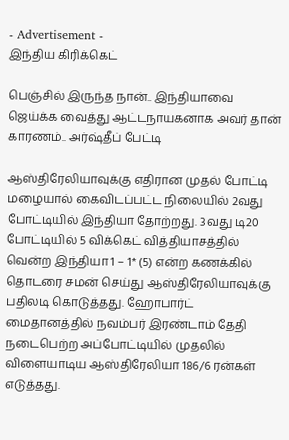- Advertisement -
இந்திய கிரிக்கெட்

பெஞ்சில் இருந்த நான்.. இந்தியாவை ஜெய்க்க வைத்து ஆட்டநாயகனாக அவர் தான் காரணம்.. அர்ஷ்தீப் பேட்டி

ஆஸ்திரேலியாவுக்கு எதிரான முதல் போட்டி மழையால் கைவிடப்பட்ட நிலையில் 2வது போட்டியில் இந்தியா தோற்றது. 3வது டி20 போட்டியில் 5 விக்கெட் வித்தியாசத்தில் வென்ற இந்தியா 1 – 1* (5) என்ற கணக்கில் தொடரை சமன் செய்து ஆஸ்திரேலியாவுக்கு பதிலடி கொடுத்தது. ஹோபார்ட் மைதானத்தில் நவம்பர் இரண்டாம் தேதி நடைபெற்ற அப்போட்டியில் முதலில் விளையாடிய ஆஸ்திரேலியா 186/6 ரன்கள் எடுத்தது.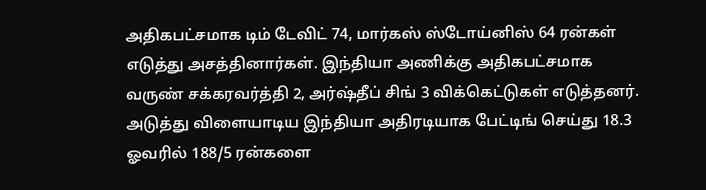அதிகபட்சமாக டிம் டேவிட் 74, மார்கஸ் ஸ்டோய்னிஸ் 64 ரன்கள் எடுத்து அசத்தினார்கள். இந்தியா அணிக்கு அதிகபட்சமாக வருண் சக்கரவர்த்தி 2, அர்ஷ்தீப் சிங் 3 விக்கெட்டுகள் எடுத்தனர். அடுத்து விளையாடிய இந்தியா அதிரடியாக பேட்டிங் செய்து 18.3 ஓவரில் 188/5 ரன்களை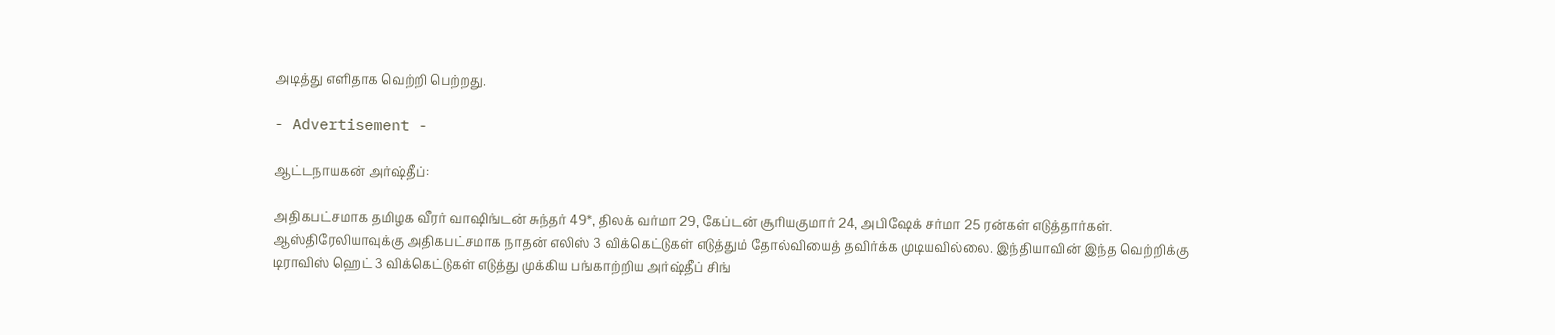அடித்து எளிதாக வெற்றி பெற்றது.

- Advertisement -

ஆட்டநாயகன் அர்ஷ்தீப்:

அதிகபட்சமாக தமிழக வீரர் வாஷிங்டன் சுந்தர் 49*, திலக் வர்மா 29, கேப்டன் சூரியகுமார் 24, அபிஷேக் சர்மா 25 ரன்கள் எடுத்தார்கள். ஆஸ்திரேலியாவுக்கு அதிகபட்சமாக நாதன் எலிஸ் 3 விக்கெட்டுகள் எடுத்தும் தோல்வியைத் தவிர்க்க முடியவில்லை. இந்தியாவின் இந்த வெற்றிக்கு டிராவிஸ் ஹெட் 3 விக்கெட்டுகள் எடுத்து முக்கிய பங்காற்றிய அர்ஷ்தீப் சிங்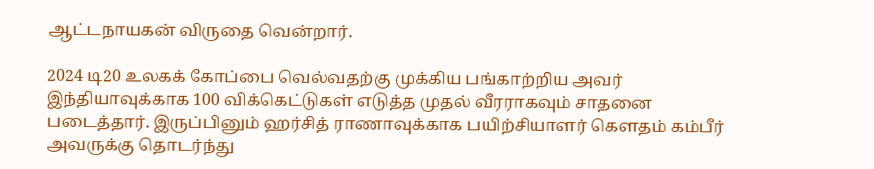ஆட்டநாயகன் விருதை வென்றார்.

2024 டி20 உலகக் கோப்பை வெல்வதற்கு முக்கிய பங்காற்றிய அவர் இந்தியாவுக்காக 100 விக்கெட்டுகள் எடுத்த முதல் வீரராகவும் சாதனை படைத்தார். இருப்பினும் ஹர்சித் ராணாவுக்காக பயிற்சியாளர் கௌதம் கம்பீர் அவருக்கு தொடர்ந்து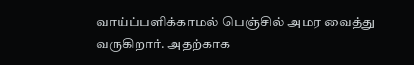வாய்ப்பளிக்காமல் பெஞ்சில் அமர வைத்து வருகிறார். அதற்காக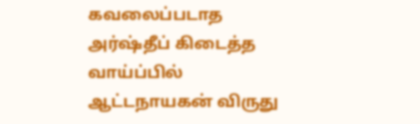கவலைப்படாத அர்ஷ்தீப் கிடைத்த வாய்ப்பில் ஆட்டநாயகன் விருது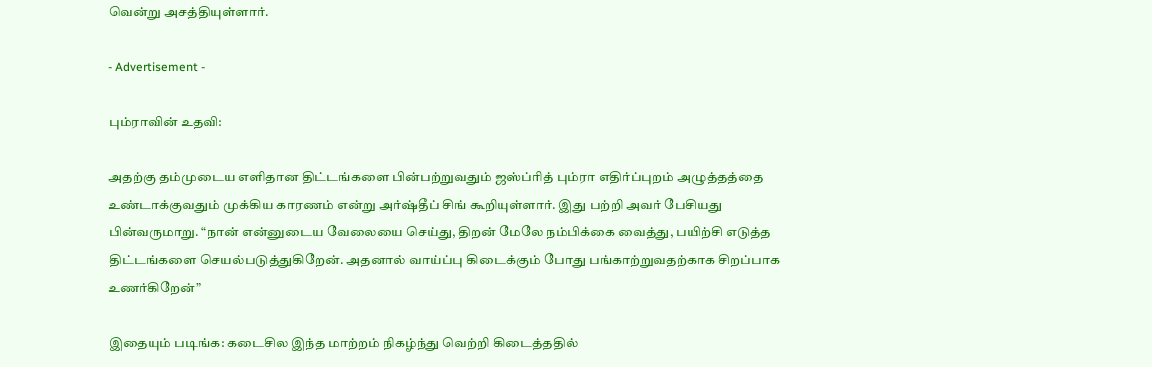வென்று அசத்தியுள்ளார்.

- Advertisement -

பும்ராவின் உதவி:

அதற்கு தம்முடைய எளிதான திட்டங்களை பின்பற்றுவதும் ஜஸ்ப்ரித் பும்ரா எதிர்ப்புறம் அழுத்தத்தை உண்டாக்குவதும் முக்கிய காரணம் என்று அர்ஷ்தீப் சிங் கூறியுள்ளார். இது பற்றி அவர் பேசியது பின்வருமாறு. “நான் என்னுடைய வேலையை செய்து, திறன் மேலே நம்பிக்கை வைத்து, பயிற்சி எடுத்த திட்டங்களை செயல்படுத்துகிறேன். அதனால் வாய்ப்பு கிடைக்கும் போது பங்காற்றுவதற்காக சிறப்பாக உணர்கிறேன்”

இதையும் படிங்க: கடைசில இந்த மாற்றம் நிகழ்ந்து வெற்றி கிடைத்ததில்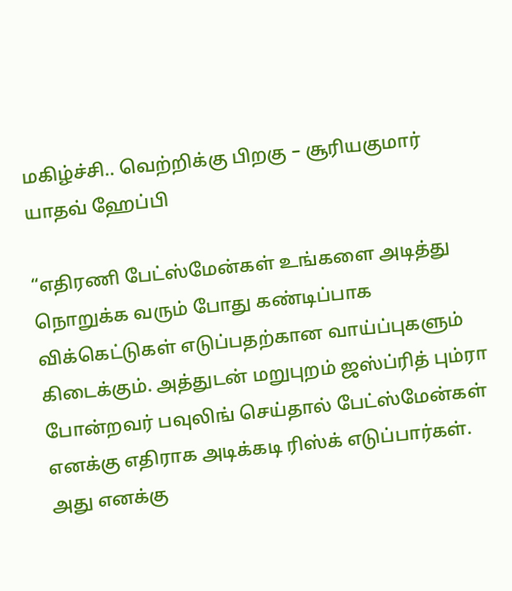மகிழ்ச்சி.. வெற்றிக்கு பிறகு – சூரியகுமார் யாதவ் ஹேப்பி

“எதிரணி பேட்ஸ்மேன்கள் உங்களை அடித்து நொறுக்க வரும் போது கண்டிப்பாக விக்கெட்டுகள் எடுப்பதற்கான வாய்ப்புகளும் கிடைக்கும். அத்துடன் மறுபுறம் ஜஸ்ப்ரித் பும்ரா போன்றவர் பவுலிங் செய்தால் பேட்ஸ்மேன்கள் எனக்கு எதிராக அடிக்கடி ரிஸ்க் எடுப்பார்கள். அது எனக்கு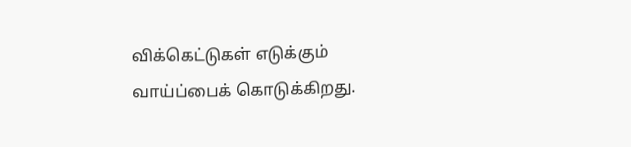விக்கெட்டுகள் எடுக்கும் வாய்ப்பைக் கொடுக்கிறது.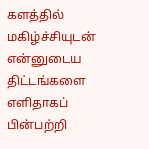களத்தில் மகிழ்ச்சியுடன் என்னுடைய திட்டங்களை எளிதாகப் பின்பற்றி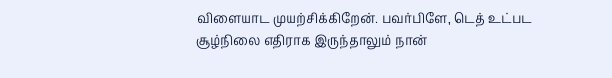விளையாட முயற்சிக்கிறேன். பவர்பிளே, டெத் உட்பட சூழ்நிலை எதிராக இருந்தாலும் நான்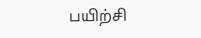பயிற்சி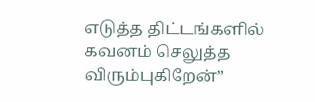எடுத்த திட்டங்களில் கவனம் செலுத்த விரும்புகிறேன்”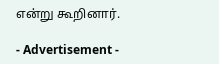என்று கூறினார்.

- Advertisement -